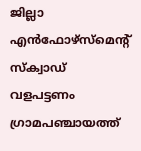ജില്ലാ എൻഫോഴ്സ്മെന്റ് സ്ക്വാഡ് വളപട്ടണം ഗ്രാമപഞ്ചായത്ത്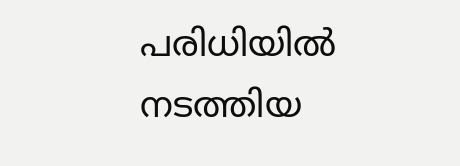പരിധിയിൽ നടത്തിയ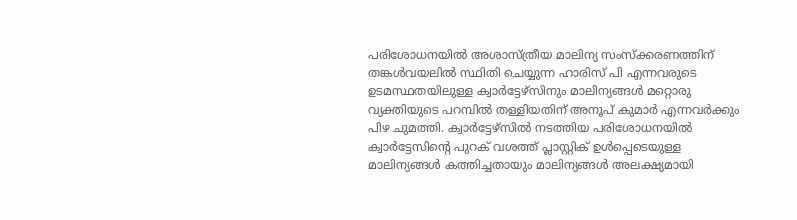പരിശോധനയിൽ അശാസ്ത്രീയ മാലിന്യ സംസ്ക്കരണത്തിന് തങ്കൾവയലിൽ സ്ഥിതി ചെയ്യുന്ന ഹാരിസ് പി എന്നവരുടെ ഉടമസ്ഥതയിലുള്ള ക്വാർട്ടേഴ്സിനും മാലിന്യങ്ങൾ മറ്റൊരു വ്യക്തിയുടെ പറമ്പിൽ തള്ളിയതിന് അനൂപ് കുമാർ എന്നവർക്കും പിഴ ചുമത്തി. ക്വാർട്ടേഴ്സിൽ നടത്തിയ പരിശോധനയിൽ ക്വാർട്ടേസിന്റെ പുറക് വശത്ത് പ്ലാസ്റ്റിക് ഉൾപ്പെടെയുള്ള മാലിന്യങ്ങൾ കത്തിച്ചതായും മാലിന്യങ്ങൾ അലക്ഷ്യമായി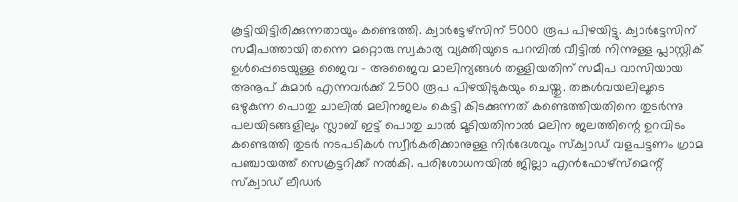കൂട്ടിയിട്ടിരിക്കുന്നതായും കണ്ടെത്തി. ക്വാർട്ടേഴ്സിന് 5000 രൂപ പിഴയിട്ടു. ക്വാർട്ടേസിന് സമീപത്തായി തന്നെ മറ്റൊരു സ്വകാര്യ വ്യക്തിയുടെ പറമ്പിൽ വീട്ടിൽ നിന്നുള്ള പ്ലാസ്റ്റിക് ഉൾപ്പെടെയുള്ള ജൈവ - അജൈവ മാലിന്യങ്ങൾ തള്ളിയതിന് സമീപ വാസിയായ അനൂപ് കുമാർ എന്നവർക്ക് 2500 രൂപ പിഴയിടുകയും ചെയ്തു. തങ്കൾവയലിലൂടെ ഒഴുകുന്ന പൊതു ചാലിൽ മലിനജലം കെട്ടി കിടക്കുന്നത് കണ്ടെത്തിയതിനെ തുടർന്നു പലയിടങ്ങളിലും സ്ലാബ് ഇട്ട് പൊതു ചാൽ മൂടിയതിനാൽ മലിന ജലത്തിന്റെ ഉറവിടം കണ്ടെത്തി തുടർ നടപടികൾ സ്വീർകരിക്കാനുള്ള നിർദേശവും സ്ക്വാഡ് വളപട്ടണം ഗ്രാമ പഞ്ചായത്ത് സെക്രട്ടറിക്ക് നൽകി. പരിശോധനയിൽ ജില്ലാ എൻഫോഴ്സ്മെന്റ് സ്ക്വാഡ് ലീഡർ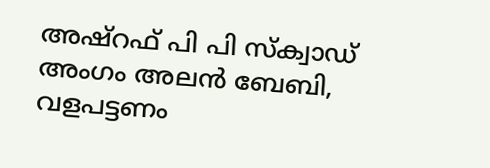അഷ്റഫ് പി പി സ്ക്വാഡ് അംഗം അലൻ ബേബി, വളപട്ടണം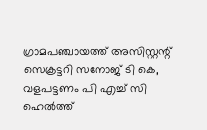ഗ്രാമപഞ്ചായത്ത് അസിസ്റ്റന്റ് സെക്രട്ടറി സനോജ് ടി കെ, വളപട്ടണം പി എച്ച് സി ഹെൽത്ത്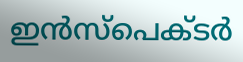ഇൻസ്പെക്ടർ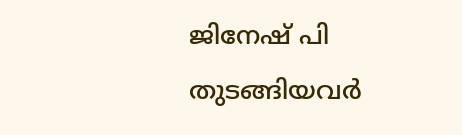ജിനേഷ് പി തുടങ്ങിയവർ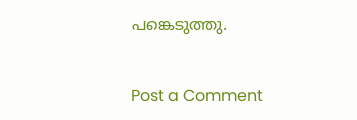പങ്കെടുത്തു.


Post a Comment